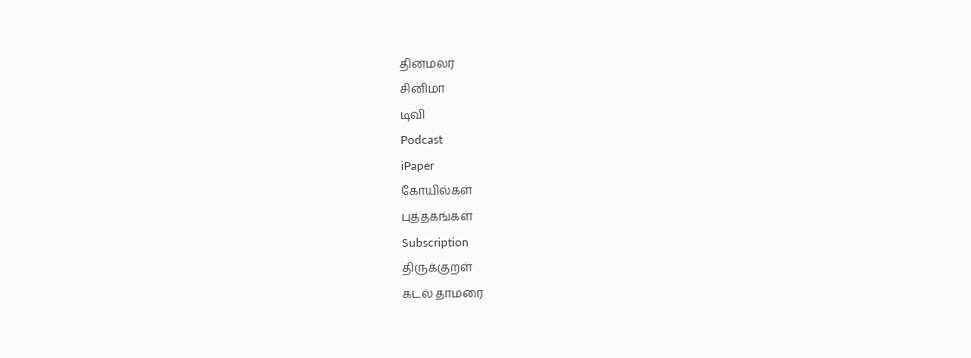தினமலர்
சினிமா
டிவி
Podcast
iPaper
கோயில்கள்
புத்தகங்கள்
Subscription
திருக்குறள்
கடல் தாமரை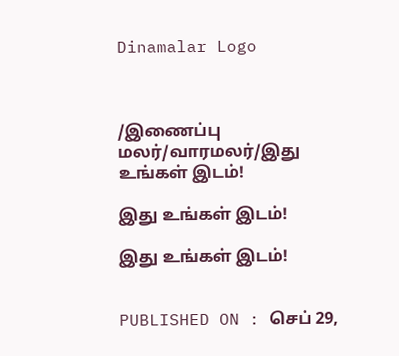Dinamalar Logo



/இணைப்பு மலர்/வாரமலர்/இது உங்கள் இடம்!

இது உங்கள் இடம்!

இது உங்கள் இடம்!


PUBLISHED ON : செப் 29,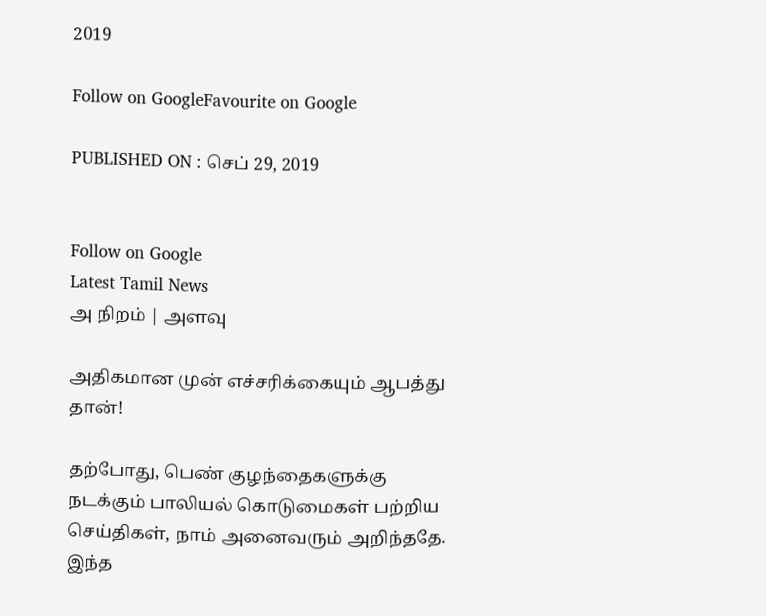2019

Follow on GoogleFavourite on Google

PUBLISHED ON : செப் 29, 2019


Follow on Google
Latest Tamil News
அ நிறம் | அளவு

அதிகமான முன் எச்சரிக்கையும் ஆபத்து தான்!

தற்போது, பெண் குழந்தைகளுக்கு நடக்கும் பாலியல் கொடுமைகள் பற்றிய செய்திகள், நாம் அனைவரும் அறிந்ததே. இந்த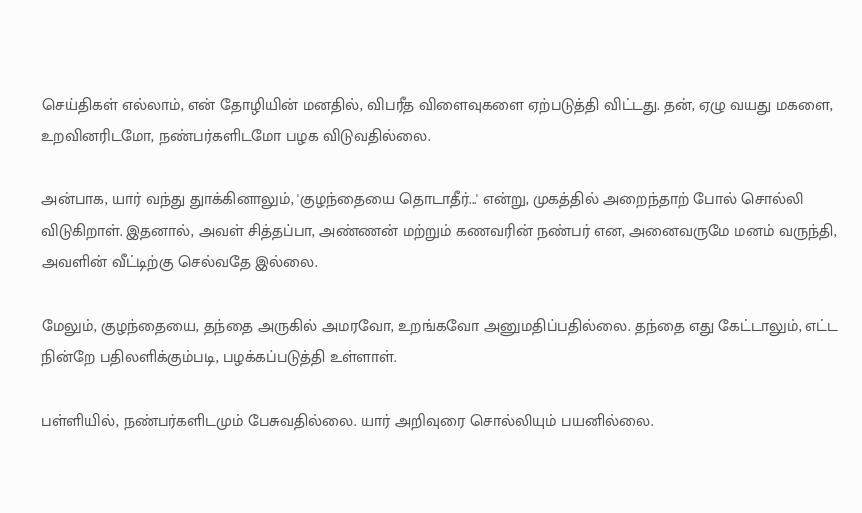செய்திகள் எல்லாம், என் தோழியின் மனதில், விபரீத விளைவுகளை ஏற்படுத்தி விட்டது. தன், ஏழு வயது மகளை, உறவினரிடமோ, நண்பர்களிடமோ பழக விடுவதில்லை.

அன்பாக, யார் வந்து துாக்கினாலும், 'குழந்தையை தொடாதீர்...' என்று, முகத்தில் அறைந்தாற் போல் சொல்லி விடுகிறாள். இதனால், அவள் சித்தப்பா, அண்ணன் மற்றும் கணவரின் நண்பர் என, அனைவருமே மனம் வருந்தி, அவளின் வீட்டிற்கு செல்வதே இல்லை.

மேலும், குழந்தையை, தந்தை அருகில் அமரவோ, உறங்கவோ அனுமதிப்பதில்லை. தந்தை எது கேட்டாலும், எட்ட நின்றே பதிலளிக்கும்படி, பழக்கப்படுத்தி உள்ளாள்.

பள்ளியில், நண்பர்களிடமும் பேசுவதில்லை. யார் அறிவுரை சொல்லியும் பயனில்லை.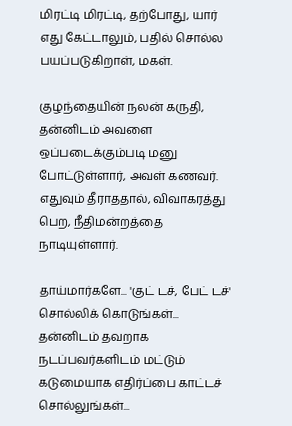மிரட்டி மிரட்டி, தற்போது, யார் எது கேட்டாலும், பதில் சொல்ல பயப்படுகிறாள், மகள்.

குழந்தையின் நலன் கருதி, தன்னிடம் அவளை ஒப்படைக்கும்படி மனு போட்டுள்ளார், அவள் கணவர். எதுவும் தீராததால், விவாகரத்து பெற, நீதிமன்றத்தை நாடியுள்ளார்.

தாய்மார்களே... 'குட் டச், பேட் டச்' சொல்லிக் கொடுங்கள்... தன்னிடம் தவறாக நடப்பவர்களிடம் மட்டும் கடுமையாக எதிர்ப்பை காட்டச் சொல்லுங்கள்...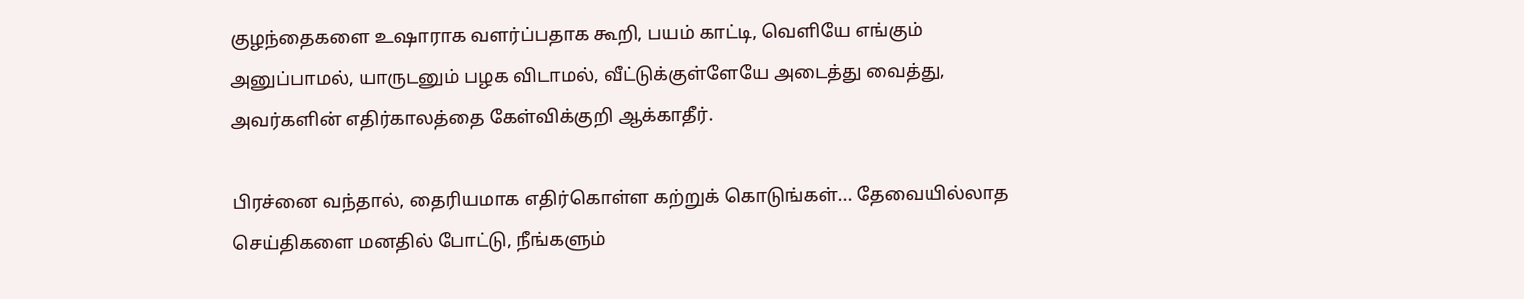குழந்தைகளை உஷாராக வளர்ப்பதாக கூறி, பயம் காட்டி, வெளியே எங்கும் அனுப்பாமல், யாருடனும் பழக விடாமல், வீட்டுக்குள்ளேயே அடைத்து வைத்து, அவர்களின் எதிர்காலத்தை கேள்விக்குறி ஆக்காதீர்.

பிரச்னை வந்தால், தைரியமாக எதிர்கொள்ள கற்றுக் கொடுங்கள்... தேவையில்லாத செய்திகளை மனதில் போட்டு, நீங்களும்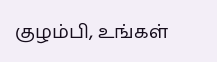குழம்பி, உங்கள்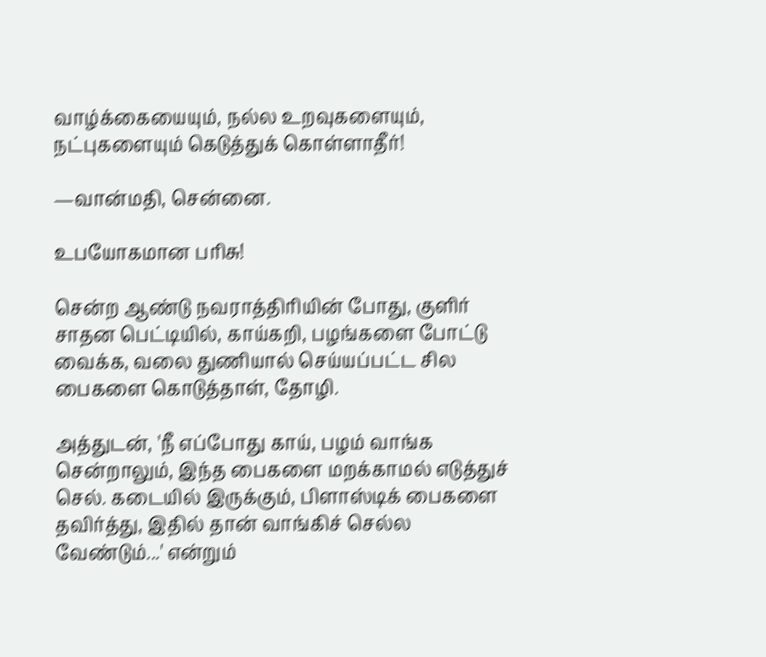வாழ்க்கையையும், நல்ல உறவுகளையும், நட்புகளையும் கெடுத்துக் கொள்ளாதீர்!

—வான்மதி, சென்னை.

உபயோகமான பரிசு!

சென்ற ஆண்டு நவராத்திரியின் போது, குளிர் சாதன பெட்டியில், காய்கறி, பழங்களை போட்டு வைக்க, வலை துணியால் செய்யப்பட்ட சில பைகளை கொடுத்தாள், தோழி.

அத்துடன், 'நீ எப்போது காய், பழம் வாங்க சென்றாலும், இந்த பைகளை மறக்காமல் எடுத்துச் செல். கடையில் இருக்கும், பிளாஸ்டிக் பைகளை தவிர்த்து, இதில் தான் வாங்கிச் செல்ல வேண்டும்...' என்றும்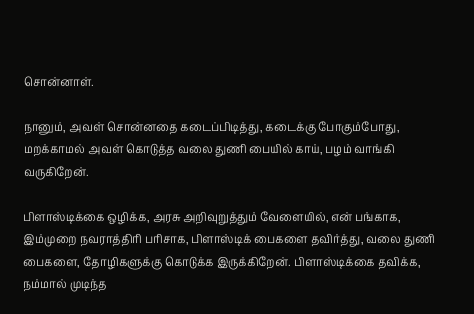சொன்னாள்.

நானும், அவள் சொன்னதை கடைப்பிடித்து, கடைக்கு போகும்போது, மறக்காமல் அவள் கொடுத்த வலை துணி பையில் காய், பழம் வாங்கி வருகிறேன்.

பிளாஸ்டிக்கை ஒழிக்க, அரசு அறிவுறுத்தும் வேளையில், என் பங்காக, இம்முறை நவராத்திரி பரிசாக, பிளாஸ்டிக் பைகளை தவிர்த்து, வலை துணி பைகளை, தோழிகளுக்கு கொடுக்க இருக்கிறேன். பிளாஸ்டிக்கை தவிக்க, நம்மால் முடிந்த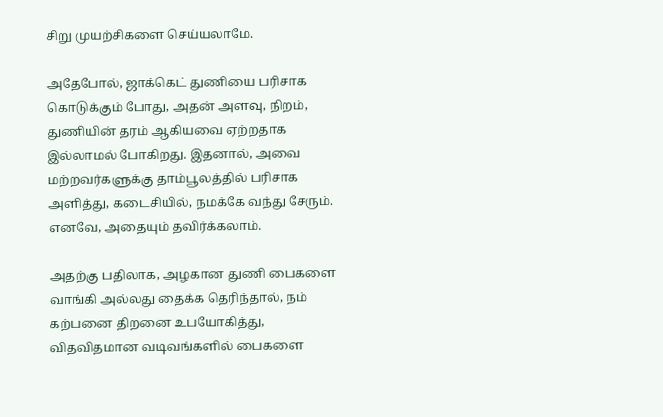சிறு முயற்சிகளை செய்யலாமே.

அதேபோல், ஜாக்கெட் துணியை பரிசாக கொடுக்கும் போது, அதன் அளவு, நிறம், துணியின் தரம் ஆகியவை ஏற்றதாக இல்லாமல் போகிறது. இதனால், அவை மற்றவர்களுக்கு தாம்பூலத்தில் பரிசாக அளித்து, கடைசியில், நமக்கே வந்து சேரும். எனவே, அதையும் தவிர்க்கலாம்.

அதற்கு பதிலாக, அழகான துணி பைகளை வாங்கி அல்லது தைக்க தெரிந்தால், நம் கற்பனை திறனை உபயோகித்து, விதவிதமான வடிவங்களில் பைகளை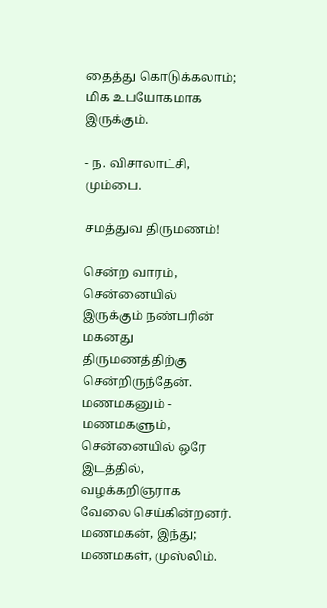தைத்து கொடுக்கலாம்; மிக உபயோகமாக இருக்கும்.

- ந. விசாலாட்சி, மும்பை.

சமத்துவ திருமணம்!

சென்ற வாரம், சென்னையில் இருக்கும் நண்பரின் மகனது திருமணத்திற்கு சென்றிருந்தேன். மணமகனும் - மணமகளும், சென்னையில் ஒரே இடத்தில், வழக்கறிஞராக வேலை செய்கின்றனர். மணமகன், இந்து; மணமகள், முஸ்லிம்.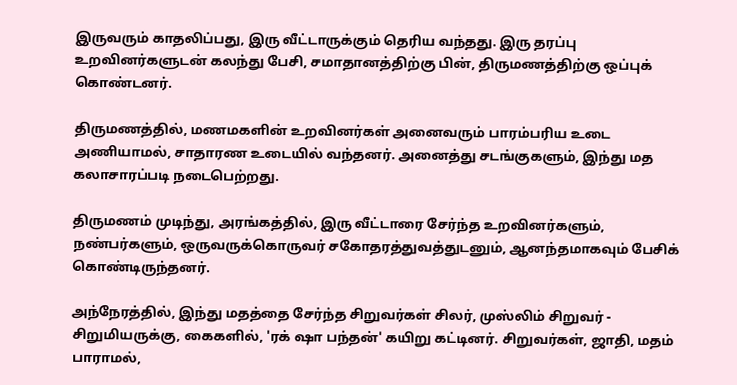இருவரும் காதலிப்பது, இரு வீட்டாருக்கும் தெரிய வந்தது. இரு தரப்பு உறவினர்களுடன் கலந்து பேசி, சமாதானத்திற்கு பின், திருமணத்திற்கு ஒப்புக் கொண்டனர்.

திருமணத்தில், மணமகளின் உறவினர்கள் அனைவரும் பாரம்பரிய உடை அணியாமல், சாதாரண உடையில் வந்தனர். அனைத்து சடங்குகளும், இந்து மத கலாசாரப்படி நடைபெற்றது.

திருமணம் முடிந்து, அரங்கத்தில், இரு வீட்டாரை சேர்ந்த உறவினர்களும், நண்பர்களும், ஒருவருக்கொருவர் சகோதரத்துவத்துடனும், ஆனந்தமாகவும் பேசிக் கொண்டிருந்தனர்.

அந்நேரத்தில், இந்து மதத்தை சேர்ந்த சிறுவர்கள் சிலர், முஸ்லிம் சிறுவர் - சிறுமியருக்கு, கைகளில், 'ரக் ஷா பந்தன்' கயிறு கட்டினர். சிறுவர்கள், ஜாதி, மதம் பாராமல்,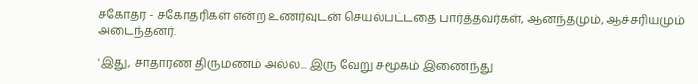சகோதர - சகோதரிகள் என்ற உணர்வுடன் செயல்பட்டதை பார்த்தவர்கள், ஆனந்தமும், ஆச்சரியமும் அடைந்தனர்.

'இது, சாதாரண திருமணம் அல்ல... இரு வேறு சமூகம் இணைந்து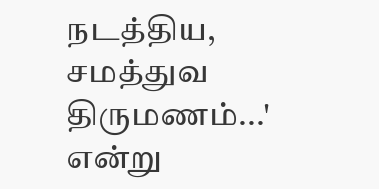நடத்திய, சமத்துவ திருமணம்...' என்று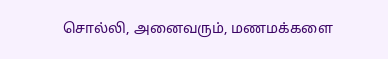சொல்லி, அனைவரும், மணமக்களை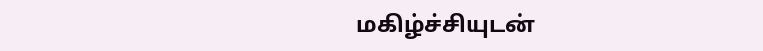மகிழ்ச்சியுடன்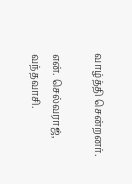வாழ்த்தி சென்றனர்.

என். செல்வராஜ், வந்தவாசி.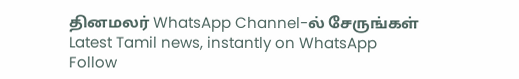தினமலர் WhatsApp Channel-ல் சேருங்கள்
Latest Tamil news, instantly on WhatsApp
Follow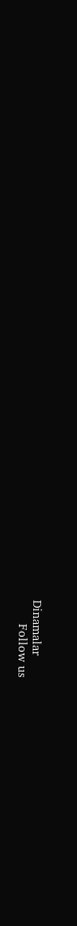Dinamalar
      Follow us